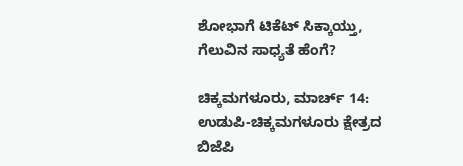ಶೋಭಾಗೆ ಟಿಕೆಟ್ ಸಿಕ್ಕಾಯ್ತು, ಗೆಲುವಿನ ಸಾಧ್ಯತೆ ಹೆಂಗೆ?

ಚಿಕ್ಕಮಗಳೂರು, ಮಾರ್ಚ್ 14: ಉಡುಪಿ-ಚಿಕ್ಕಮಗಳೂರು ಕ್ಷೇತ್ರದ ಬಿಜೆಪಿ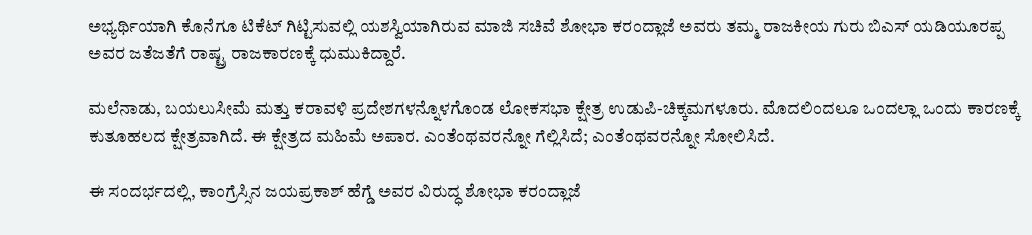ಅಭ್ಯರ್ಥಿಯಾಗಿ ಕೊನೆಗೂ ಟಿಕೆಟ್ ಗಿಟ್ಟಿಸುವಲ್ಲಿ ಯಶಸ್ವಿಯಾಗಿರುವ ಮಾಜಿ ಸಚಿವೆ ಶೋಭಾ ಕರಂದ್ಲಾಜೆ ಅವರು ತಮ್ಮ ರಾಜಕೀಯ ಗುರು ಬಿಎಸ್ ಯಡಿಯೂರಪ್ಪ ಅವರ ಜತೆಜತೆಗೆ ರಾಷ್ಟ್ರ ರಾಜಕಾರಣಕ್ಕೆ ಧುಮುಕಿದ್ದಾರೆ.

ಮಲೆನಾಡು, ಬಯಲುಸೀಮೆ ಮತ್ತು ಕರಾವಳಿ ಪ್ರದೇಶಗಳನ್ನೊಳಗೊಂಡ ಲೋಕಸಭಾ ಕ್ಷೇತ್ರ ಉಡುಪಿ-ಚಿಕ್ಕಮಗಳೂರು. ಮೊದಲಿಂದಲೂ ಒಂದಲ್ಲಾ ಒಂದು ಕಾರಣಕ್ಕೆ ಕುತೂಹಲದ ಕ್ಷೇತ್ರವಾಗಿದೆ. ಈ ಕ್ಷೇತ್ರದ ಮಹಿಮೆ ಅಪಾರ. ಎಂತೆಂಥವರನ್ನೋ ಗೆಲ್ಲಿಸಿದೆ; ಎಂತೆಂಥವರನ್ನೋ ಸೋಲಿಸಿದೆ.

ಈ ಸಂದರ್ಭದಲ್ಲಿ, ಕಾಂಗ್ರೆಸ್ಸಿನ ಜಯಪ್ರಕಾಶ್ ಹೆಗ್ಡೆ ಅವರ ವಿರುದ್ಧ ಶೋಭಾ ಕರಂದ್ಲಾಜೆ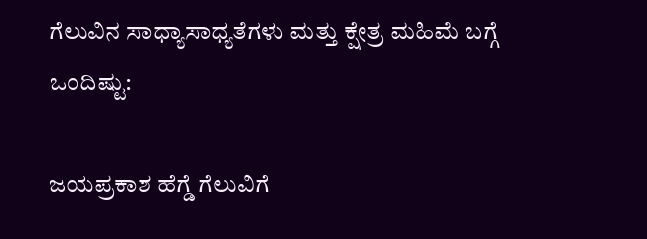ಗೆಲುವಿನ ಸಾಧ್ಯಾಸಾಧ್ಯತೆಗಳು ಮತ್ತು ಕ್ಷೇತ್ರ ಮಹಿಮೆ ಬಗ್ಗೆ ಒಂದಿಷ್ಟು:

ಜಯಪ್ರಕಾಶ ಹೆಗ್ಡೆ ಗೆಲುವಿಗೆ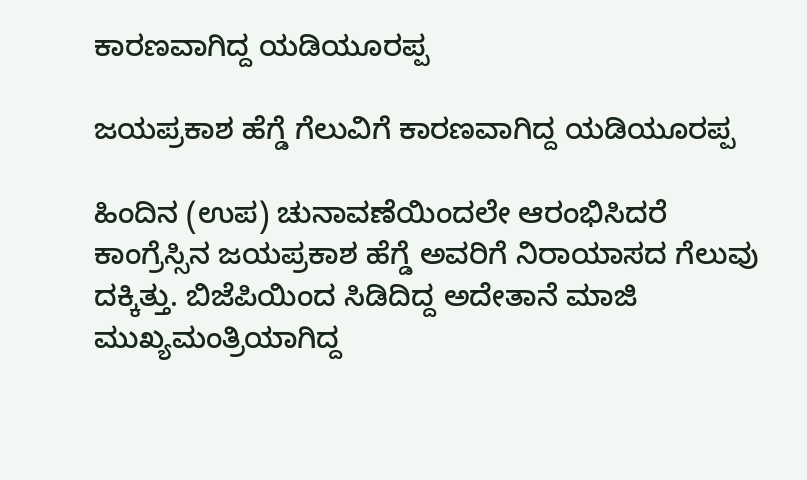ಕಾರಣವಾಗಿದ್ದ ಯಡಿಯೂರಪ್ಪ

ಜಯಪ್ರಕಾಶ ಹೆಗ್ಡೆ ಗೆಲುವಿಗೆ ಕಾರಣವಾಗಿದ್ದ ಯಡಿಯೂರಪ್ಪ

ಹಿಂದಿನ (ಉಪ) ಚುನಾವಣೆಯಿಂದಲೇ ಆರಂಭಿಸಿದರೆ ಕಾಂಗ್ರೆಸ್ಸಿನ ಜಯಪ್ರಕಾಶ ಹೆಗ್ಡೆ ಅವರಿಗೆ ನಿರಾಯಾಸದ ಗೆಲುವು ದಕ್ಕಿತ್ತು. ಬಿಜೆಪಿಯಿಂದ ಸಿಡಿದಿದ್ದ ಅದೇತಾನೆ ಮಾಜಿ ಮುಖ್ಯಮಂತ್ರಿಯಾಗಿದ್ದ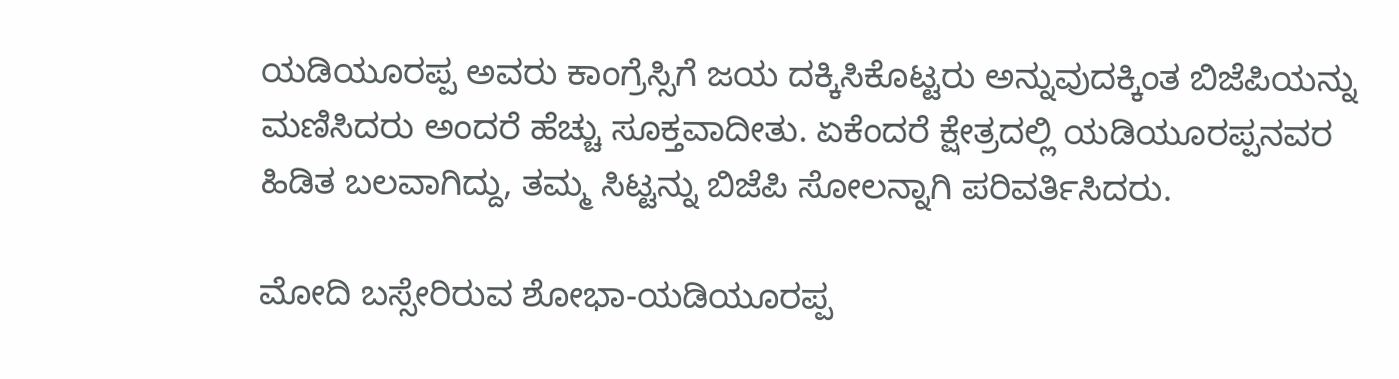ಯಡಿಯೂರಪ್ಪ ಅವರು ಕಾಂಗ್ರೆಸ್ಸಿಗೆ ಜಯ ದಕ್ಕಿಸಿಕೊಟ್ಟರು ಅನ್ನುವುದಕ್ಕಿಂತ ಬಿಜೆಪಿಯನ್ನು ಮಣಿಸಿದರು ಅಂದರೆ ಹೆಚ್ಚು ಸೂಕ್ತವಾದೀತು. ಏಕೆಂದರೆ ಕ್ಷೇತ್ರದಲ್ಲಿ ಯಡಿಯೂರಪ್ಪನವರ ಹಿಡಿತ ಬಲವಾಗಿದ್ದು, ತಮ್ಮ ಸಿಟ್ಟನ್ನು ಬಿಜೆಪಿ ಸೋಲನ್ನಾಗಿ ಪರಿವರ್ತಿಸಿದರು.

ಮೋದಿ ಬಸ್ಸೇರಿರುವ ಶೋಭಾ-ಯಡಿಯೂರಪ್ಪ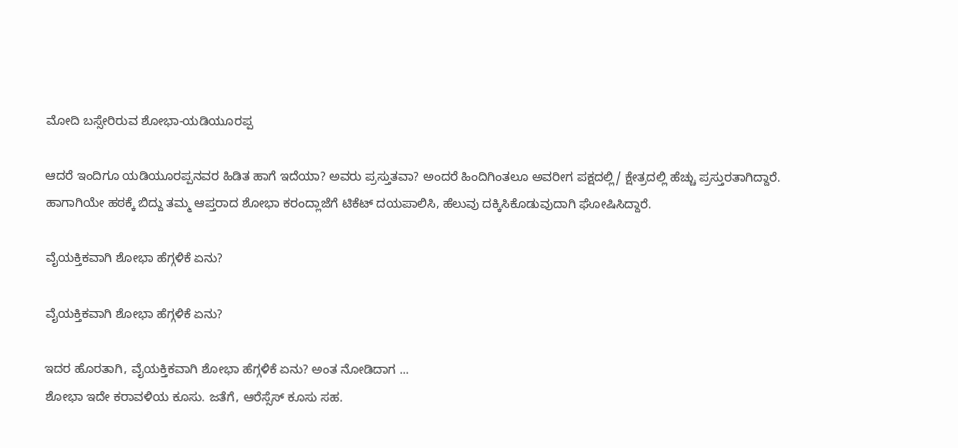ಮೋದಿ ಬಸ್ಸೇರಿರುವ ಶೋಭಾ-ಯಡಿಯೂರಪ್ಪ

ಆದರೆ ಇಂದಿಗೂ ಯಡಿಯೂರಪ್ಪನವರ ಹಿಡಿತ ಹಾಗೆ ಇದೆಯಾ? ಅವರು ಪ್ರಸ್ತುತವಾ? ಅಂದರೆ ಹಿಂದಿಗಿಂತಲೂ ಅವರೀಗ ಪಕ್ಷದಲ್ಲಿ/ ಕ್ಷೇತ್ರದಲ್ಲಿ ಹೆಚ್ಚು ಪ್ರಸ್ತುರತಾಗಿದ್ದಾರೆ. ಹಾಗಾಗಿಯೇ ಹಠಕ್ಕೆ ಬಿದ್ದು ತಮ್ಮ ಆಪ್ತರಾದ ಶೋಭಾ ಕರಂದ್ಲಾಜೆಗೆ ಟಿಕೆಟ್ ದಯಪಾಲಿಸಿ, ಹೆಲುವು ದಕ್ಕಿಸಿಕೊಡುವುದಾಗಿ ಘೋಷಿಸಿದ್ದಾರೆ.

ವೈಯಕ್ತಿಕವಾಗಿ ಶೋಭಾ ಹೆಗ್ಗಳಿಕೆ ಏನು?

ವೈಯಕ್ತಿಕವಾಗಿ ಶೋಭಾ ಹೆಗ್ಗಳಿಕೆ ಏನು?

ಇದರ ಹೊರತಾಗಿ, ವೈಯಕ್ತಿಕವಾಗಿ ಶೋಭಾ ಹೆಗ್ಗಳಿಕೆ ಏನು? ಅಂತ ನೋಡಿದಾಗ ...
ಶೋಭಾ ಇದೇ ಕರಾವಳಿಯ ಕೂಸು. ಜತೆಗೆ, ಆರೆಸ್ಸೆಸ್ ಕೂಸು ಸಹ.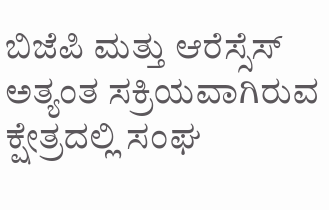ಬಿಜೆಪಿ ಮತ್ತು ಆರೆಸ್ಸೆಸ್ ಅತ್ಯಂತ ಸಕ್ರಿಯವಾಗಿರುವ ಕ್ಷೇತ್ರದಲ್ಲಿ ಸಂಘ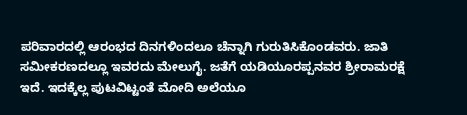ಪರಿವಾರದಲ್ಲಿ ಆರಂಭದ ದಿನಗಳಿಂದಲೂ ಚೆನ್ನಾಗಿ ಗುರುತಿಸಿಕೊಂಡವರು. ಜಾತಿ ಸಮೀಕರಣದಲ್ಲೂ ಇವರದು ಮೇಲುಗೈ. ಜತೆಗೆ ಯಡಿಯೂರಪ್ಪನವರ ಶ್ರೀರಾಮರಕ್ಷೆ ಇದೆ. ಇದಕ್ಕೆಲ್ಲ ಪುಟವಿಟ್ಟಂತೆ ಮೋದಿ ಅಲೆಯೂ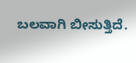ಬಲವಾಗಿ ಬೀಸುತ್ತಿದೆ.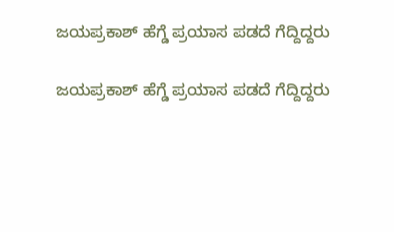ಜಯಪ್ರಕಾಶ್ ಹೆಗ್ಡೆ ಪ್ರಯಾಸ ಪಡದೆ ಗೆದ್ದಿದ್ದರು

ಜಯಪ್ರಕಾಶ್ ಹೆಗ್ಡೆ ಪ್ರಯಾಸ ಪಡದೆ ಗೆದ್ದಿದ್ದರು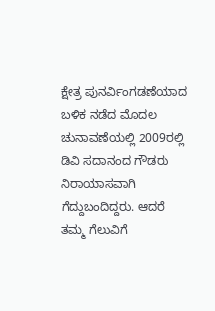ಕ್ಷೇತ್ರ ಪುನರ್ವಿಂಗಡಣೆಯಾದ ಬಳಿಕ ನಡೆದ ಮೊದಲ ಚುನಾವಣೆಯಲ್ಲಿ 2009ರಲ್ಲಿ ಡಿವಿ ಸದಾನಂದ ಗೌಡರು ನಿರಾಯಾಸವಾಗಿ ಗೆದ್ದುಬಂದಿದ್ದರು. ಆದರೆ ತಮ್ಮ ಗೆಲುವಿಗೆ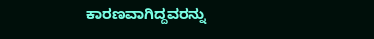ಕಾರಣವಾಗಿದ್ದವರನ್ನು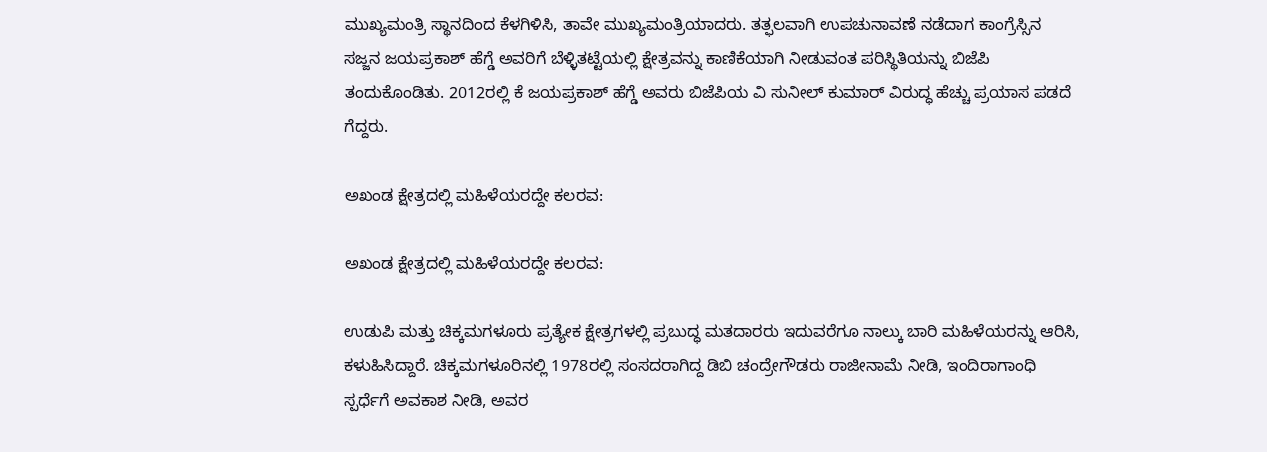ಮುಖ್ಯಮಂತ್ರಿ ಸ್ಥಾನದಿಂದ ಕೆಳಗಿಳಿಸಿ, ತಾವೇ ಮುಖ್ಯಮಂತ್ರಿಯಾದರು. ತತ್ಫಲವಾಗಿ ಉಪಚುನಾವಣೆ ನಡೆದಾಗ ಕಾಂಗ್ರೆಸ್ಸಿನ ಸಜ್ಜನ ಜಯಪ್ರಕಾಶ್ ಹೆಗ್ಡೆ ಅವರಿಗೆ ಬೆಳ್ಳಿತಟ್ಟೆಯಲ್ಲಿ ಕ್ಷೇತ್ರವನ್ನು ಕಾಣಿಕೆಯಾಗಿ ನೀಡುವಂತ ಪರಿಸ್ಥಿತಿಯನ್ನು ಬಿಜೆಪಿ ತಂದುಕೊಂಡಿತು. 2012ರಲ್ಲಿ ಕೆ ಜಯಪ್ರಕಾಶ್ ಹೆಗ್ಡೆ ಅವರು ಬಿಜೆಪಿಯ ವಿ ಸುನೀಲ್ ಕುಮಾರ್ ವಿರುದ್ಧ ಹೆಚ್ಚು ಪ್ರಯಾಸ ಪಡದೆ ಗೆದ್ದರು.

ಅಖಂಡ ಕ್ಷೇತ್ರದಲ್ಲಿ ಮಹಿಳೆಯರದ್ದೇ ಕಲರವ:

ಅಖಂಡ ಕ್ಷೇತ್ರದಲ್ಲಿ ಮಹಿಳೆಯರದ್ದೇ ಕಲರವ:

ಉಡುಪಿ ಮತ್ತು ಚಿಕ್ಕಮಗಳೂರು ಪ್ರತ್ಯೇಕ ಕ್ಷೇತ್ರಗಳಲ್ಲಿ ಪ್ರಬುದ್ಧ ಮತದಾರರು ಇದುವರೆಗೂ ನಾಲ್ಕು ಬಾರಿ ಮಹಿಳೆಯರನ್ನು ಆರಿಸಿ, ಕಳುಹಿಸಿದ್ದಾರೆ. ಚಿಕ್ಕಮಗಳೂರಿನಲ್ಲಿ 1978ರಲ್ಲಿ ಸಂಸದರಾಗಿದ್ದ ಡಿಬಿ ಚಂದ್ರೇಗೌಡರು ರಾಜೀನಾಮೆ ನೀಡಿ, ಇಂದಿರಾಗಾಂಧಿ ಸ್ಪರ್ಧೆಗೆ ಅವಕಾಶ ನೀಡಿ, ಅವರ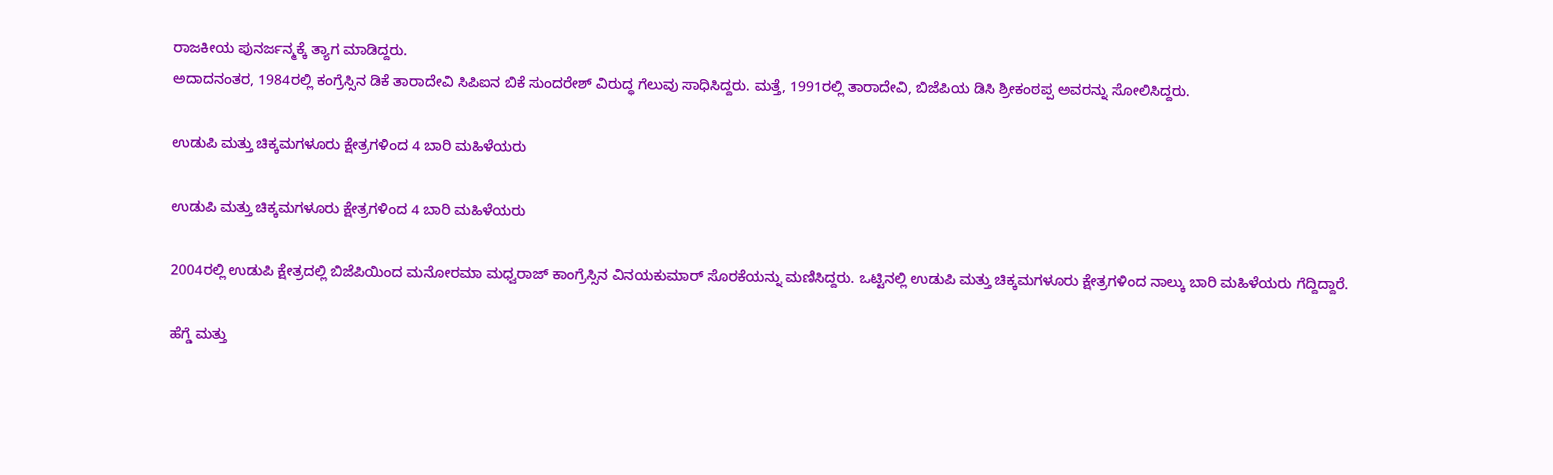ರಾಜಕೀಯ ಪುನರ್ಜನ್ಮಕ್ಕೆ ತ್ಯಾಗ ಮಾಡಿದ್ದರು.
ಅದಾದನಂತರ, 1984ರಲ್ಲಿ ಕಂಗ್ರೆಸ್ಸಿನ ಡಿಕೆ ತಾರಾದೇವಿ ಸಿಪಿಐನ ಬಿಕೆ ಸುಂದರೇಶ್ ವಿರುದ್ಧ ಗೆಲುವು ಸಾಧಿಸಿದ್ದರು. ಮತ್ತೆ, 1991ರಲ್ಲಿ ತಾರಾದೇವಿ, ಬಿಜೆಪಿಯ ಡಿಸಿ ಶ್ರೀಕಂಠಪ್ಪ ಅವರನ್ನು ಸೋಲಿಸಿದ್ದರು.

ಉಡುಪಿ ಮತ್ತು ಚಿಕ್ಕಮಗಳೂರು ಕ್ಷೇತ್ರಗಳಿಂದ 4 ಬಾರಿ ಮಹಿಳೆಯರು

ಉಡುಪಿ ಮತ್ತು ಚಿಕ್ಕಮಗಳೂರು ಕ್ಷೇತ್ರಗಳಿಂದ 4 ಬಾರಿ ಮಹಿಳೆಯರು

2004ರಲ್ಲಿ ಉಡುಪಿ ಕ್ಷೇತ್ರದಲ್ಲಿ ಬಿಜೆಪಿಯಿಂದ ಮನೋರಮಾ ಮಧ್ವರಾಜ್ ಕಾಂಗ್ರೆಸ್ಸಿನ ವಿನಯಕುಮಾರ್ ಸೊರಕೆಯನ್ನು ಮಣಿಸಿದ್ದರು. ಒಟ್ಟಿನಲ್ಲಿ ಉಡುಪಿ ಮತ್ತು ಚಿಕ್ಕಮಗಳೂರು ಕ್ಷೇತ್ರಗಳಿಂದ ನಾಲ್ಕು ಬಾರಿ ಮಹಿಳೆಯರು ಗೆದ್ದಿದ್ದಾರೆ.

ಹೆಗ್ಡೆ ಮತ್ತು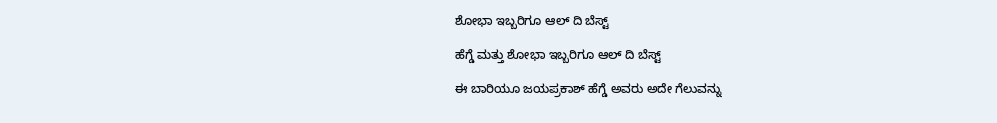ಶೋಭಾ ಇಬ್ಬರಿಗೂ ಆಲ್ ದಿ ಬೆಸ್ಟ್

ಹೆಗ್ಡೆ ಮತ್ತು ಶೋಭಾ ಇಬ್ಬರಿಗೂ ಆಲ್ ದಿ ಬೆಸ್ಟ್

ಈ ಬಾರಿಯೂ ಜಯಪ್ರಕಾಶ್ ಹೆಗ್ಡೆ ಅವರು ಅದೇ ಗೆಲುವನ್ನು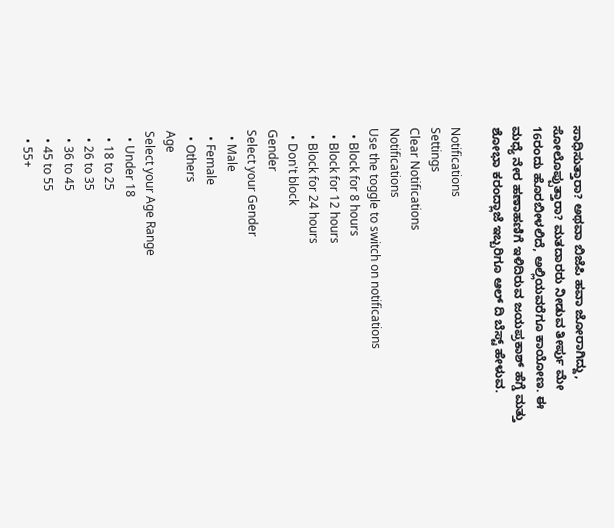ಸಾಧಿಸುತ್ತಾರಾ? ಅಥವಾ ಬಿಜೆಪಿ ಹವಾ ಜೋರಾಗಿದ್ದು, ಸೋಲೊಪ್ಪುತ್ತಾರಾ? ಮತದಾರರು ನೀಡುವ ತೀರ್ಪು ಮೇ 16ರಂದು ಹೊರಬೀಳಲಿದೆ, ಅಲ್ಲಿಯವರೆಗೂ ಕಾಯೋಣ. ಈ ಮಧ್ಯೆ ನೇರ ಹಣಾಹಣಿಗೆ ಇಳಿದಿರುವ ಜಯಪ್ರಕಾಶ್ ಹೆಗ್ಡೆ ಮತ್ತು ಶೋಭಾ ಕರಂದ್ಲಾಜೆ ಇಬ್ಬರಿಗೂ ಆಲ್ ದಿ ಬೆಸ್ಟ್ ಹೇಳುವ.

Notifications
Settings
Clear Notifications
Notifications
Use the toggle to switch on notifications
  • Block for 8 hours
  • Block for 12 hours
  • Block for 24 hours
  • Don't block
Gender
Select your Gender
  • Male
  • Female
  • Others
Age
Select your Age Range
  • Under 18
  • 18 to 25
  • 26 to 35
  • 36 to 45
  • 45 to 55
  • 55+